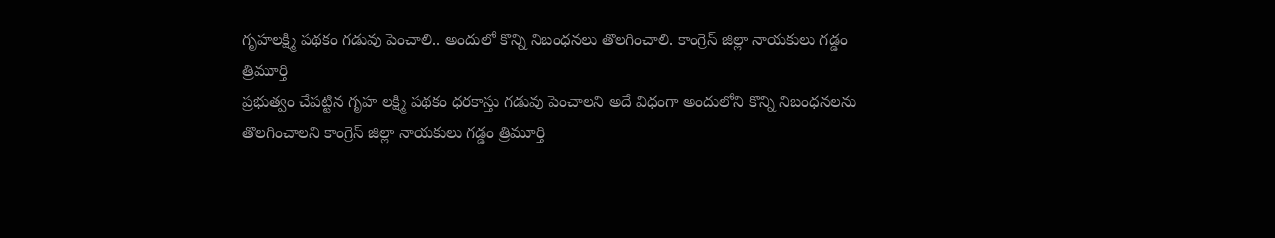గృహలక్ష్మి పథకం గడువు పెంచాలి.. అందులో కొన్ని నిబంధనలు తొలగించాలి. కాంగ్రెస్ జిల్లా నాయకులు గడ్డం త్రిమూర్తి
ప్రభుత్వం చేపట్టిన గృహ లక్ష్మి పథకం ధరకాస్తు గడువు పెంచాలని అదే విధంగా అందులోని కొన్ని నిబంధనలను తొలగించాలని కాంగ్రెస్ జిల్లా నాయకులు గడ్డం త్రిమూర్తి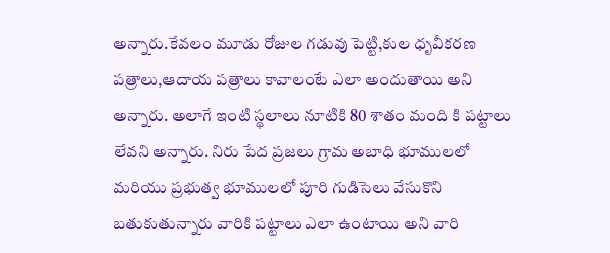అన్నారు.కేవలం మూడు రోజుల గడువు పెట్టి,కుల ధృవీకరణ పత్రాలు,ఆదాయ పత్రాలు కావాలంటే ఎలా అందుతాయి అని అన్నారు. అలాగే ఇంటి స్థలాలు నూటికి 80 శాతం మంది కి పట్టాలు లేవని అన్నారు. నిరు పేద ప్రజలు గ్రామ అబాధి భూములలో మరియు ప్రభుత్వ భూములలో పూరి గుడిసెలు వేసుకొని బతుకుతున్నారు వారికి పట్టాలు ఎలా ఉంటాయి అని వారి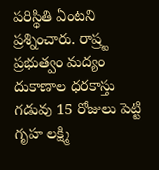పరిస్థితి ఏంటని ప్రశ్నించారు. రాష్ర్ట ప్రభుత్వం మద్యం దుకాణాల ధరకాస్తు గడువు 15 రోజులు పెట్టి గృహ లక్ష్మి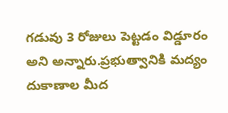గడువు 3 రోజులు పెట్టడం విడ్డూరం అని అన్నారు.ప్రభుత్వానికి మద్యం దుకాణాల మీద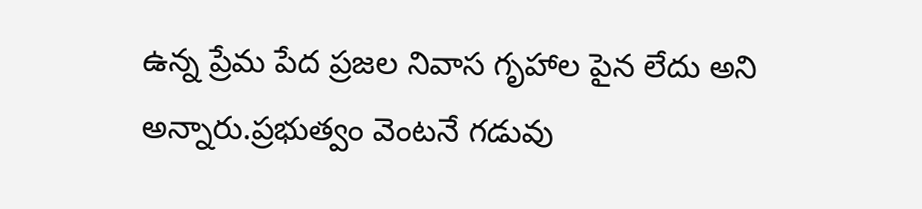ఉన్న ప్రేమ పేద ప్రజల నివాస గృహాల పైన లేదు అని అన్నారు.ప్రభుత్వం వెంటనే గడువు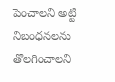పెంచాలని అట్టి నిబంధనలను తొలగించాలని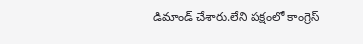డిమాండ్ చేశారు.లేని పక్షంలో కాంగ్రెస్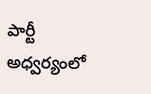పార్టీ అధ్వర్యంలో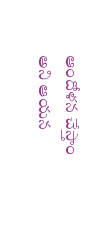ఆందోళన చేస్తాం అని ఆయన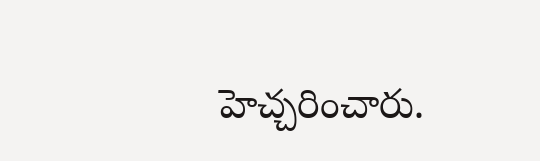హెచ్చరించారు.